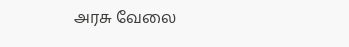அரசு வேலை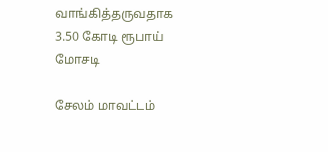வாங்கித்தருவதாக 3.50 கோடி ரூபாய் மோசடி

சேலம் மாவட்டம்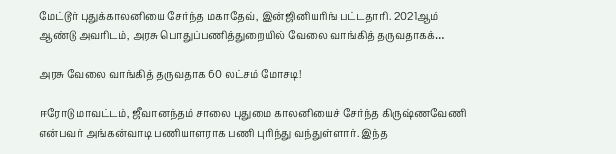மேட்டூர் புதுக்காலனியை சேர்ந்த மகாதேவ், இன்ஜினியரிங் பட்டதாரி. 2021ஆம் ஆண்டு அவரிடம், அரசு பொதுப்பணித்துறையில் வேலை வாங்கித் தருவதாகக்…

அரசு வேலை வாங்கித் தருவதாக 60 லட்சம் மோசடி!

ஈரோடு மாவட்டம், ஜீவானந்தம் சாலை புதுமை காலனியைச் சேர்ந்த கிருஷ்ணவேணி என்பவர் அங்கன்வாடி பணியாளராக பணி புரிந்து வந்துள்ளார். இந்த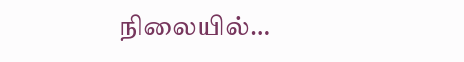நிலையில்…